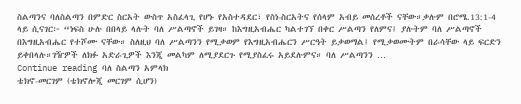ስልጣንና ባለስልጣን በምድር ስርአት ውስጥ አስፈላጊ የሆኑ የአስተዳደር፣ የስነ-ስርአትና የሰላም አብይ መሰረቶች ናቸው።ቃሉም በሮሜ.13:1-4 ላይ ሲናገር፦ “ነፍስ ሁሉ በበላይ ላሉት ባለ ሥልጣኖች ይገዛ። ከእግዚአብሔር ካልተገኘ በቀር ሥልጣን የለምና፤ ያሉትም ባለ ሥልጣኖች በእግዚአብሔር የተሾሙ ናቸው። ስለዚህ ባለ ሥልጣንን የሚቃወም የእግዚአብሔርን ሥርዓት ይቃወማል፤ የሚቃወሙትም በራሳቸው ላይ ፍርድን ይቀበላሉ።ገዥዎች ለክፉ አድራጊዎች እንጂ መልካም ለሚያደርጉ የሚያስፈሩ አይደሉምና። ባለ ሥልጣንን …
Continue reading ባለ ስልጣን አምላክ
ቴክኖ-መርገም (ቴክኖሎጂ መርገም ሲሆን)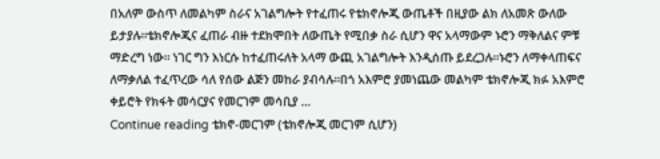በአለም ውስጥ ለመልካም ስራና አገልግሎት የተፈጠሩ የቴክኖሎጂ ውጤቶች በዚያው ልክ ለአመጽ ውለው ይታያሉ።ቴክኖሎጂና ፈጠራ ብዙ ተደክሞበት ለውጤት የሚበቃ ስራ ሲሆን ዋና አላማውም ኑሮን ማቅለልና ምቹ ማድረግ ነው። ነገር ግን እነርሱ ከተፈጠሩለት አላማ ውጪ አገልግሎት እንዲሰጡ ይደረጋሉ።ኑሮን ለማቀላጠፍና ለማቃለል ተፈጥረው ሳለ የሰው ልጅን መከራ ያብሳሉ።በጎ አእምሮ ያመነጨው መልካም ቴክኖሎጂ ክፉ አእምሮ ቀይሮት የክፋት መሳርያና የመርገም መሳቢያ …
Continue reading ቴክኖ-መርገም (ቴክኖሎጂ መርገም ሲሆን)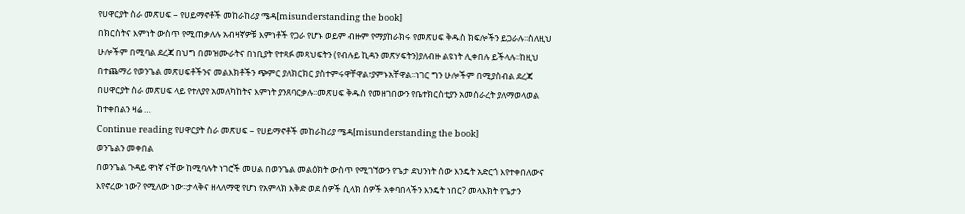የሀዋርያት ስራ መጽሀፍ – የሀይማኖቶች መከራከሪያ ሜዳ[misunderstanding the book]
በክርስትና እምነት ውስጥ የሚጠቃለሉ አብዛኛዎቹ እምነቶች የጋራ የሆኑ ወይም ብዙም የማያከራክሩ የመጽሀፍ ቅዱስ ክፍሎችን ይጋራሉ፡፡ስለዚህ ሁሎችም በሚባል ደረጃ በህግ በመዝሙራትና በነቢያት የተጻፉ መጻህፍትን (የብሉይ ኪዳን መጽሃፍትን)ያለብዙ ልዩነት ሊቀበሉ ይችላሉ፡፡ከዚህ በተጨማሪ የወንጌል መጽሀፍቶችንና መልእክቶችን ጭምር ያለክርክር ያስተምሩዋቸዋል፣ያምኑአቸዋል፡፡ነገር ግን ሁሎችም በሚያስብል ደረጃ በሀዋርያት ስራ መጽሀፍ ላይ የተለያየ አመለካከትና እምነት ያንጸባርቃሉ፡፡መጽሀፍ ቅዱስ የመዘገበውን የቤተክርስቲያን አመሰራረት ያለማወላወል ከተቀበልን ዛሬ …
Continue reading የሀዋርያት ስራ መጽሀፍ – የሀይማኖቶች መከራከሪያ ሜዳ[misunderstanding the book]
ወንጌልን መቀበል
በወንጌል ጉዳይ ዋነኛ ናቸው ከሚባሉት ነገሮች መሀል በወንጌል መልዕክት ውስጥ የሚገኘውን የጌታ ደህንነት ሰው እንዴት አድርጎ እየተቀበለውና እየኖረው ነው? የሚለው ነው፡፡ታላቅና ዘላለማዊ የሆነ የአምላክ እቅድ ወደ ሰዎች ሲላክ ሰዎች አቀባበላችን እንዴት ነበር? መላእክት የጌታን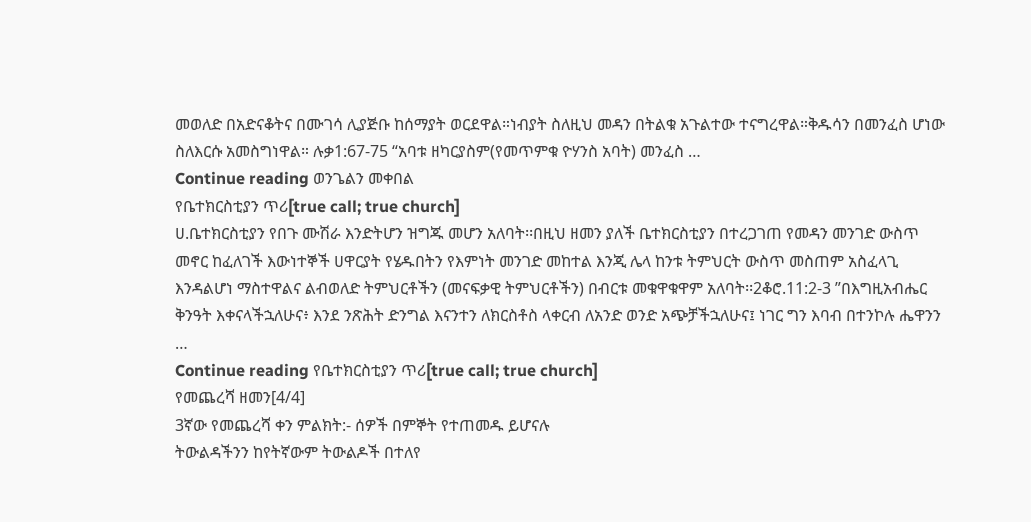መወለድ በአድናቆትና በሙገሳ ሊያጅቡ ከሰማያት ወርደዋል።ነብያት ስለዚህ መዳን በትልቁ አጉልተው ተናግረዋል።ቅዱሳን በመንፈስ ሆነው ስለእርሱ አመስግነዋል። ሉቃ1:67-75 “አባቱ ዘካርያስም(የመጥምቁ ዮሃንስ አባት) መንፈስ …
Continue reading ወንጌልን መቀበል
የቤተክርስቲያን ጥሪ[true call; true church]
ሀ.ቤተክርስቲያን የበጉ ሙሽራ እንድትሆን ዝግጁ መሆን አለባት፡፡በዚህ ዘመን ያለች ቤተክርስቲያን በተረጋገጠ የመዳን መንገድ ውስጥ መኖር ከፈለገች እውነተኞች ሀዋርያት የሄዱበትን የእምነት መንገድ መከተል እንጂ ሌላ ከንቱ ትምህርት ውስጥ መስጠም አስፈላጊ እንዳልሆነ ማስተዋልና ልብወለድ ትምህርቶችን (መናፍቃዊ ትምህርቶችን) በብርቱ መቁዋቁዋም አለባት፡፡2ቆሮ.11:2-3 ”በእግዚአብሔር ቅንዓት እቀናላችኋለሁና፥ እንደ ንጽሕት ድንግል እናንተን ለክርስቶስ ላቀርብ ለአንድ ወንድ አጭቻችኋለሁና፤ ነገር ግን እባብ በተንኮሉ ሔዋንን …
Continue reading የቤተክርስቲያን ጥሪ[true call; true church]
የመጨረሻ ዘመን[4/4]
3ኛው የመጨረሻ ቀን ምልክት:- ሰዎች በምኞት የተጠመዱ ይሆናሉ
ትውልዳችንን ከየትኛውም ትውልዶች በተለየ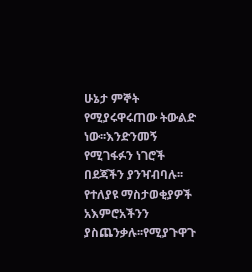ሁኔታ ምኞት የሚያሩዋሩጠው ትውልድ ነው፡፡እንድንመኝ የሚገፋፉን ነገሮች በደጃችን ያንዣብባሉ፡፡የተለያዩ ማስታወቂያዎች አእምሮአችንን ያስጨንቃሉ፡፡የሚያጉዋጉ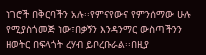ነገሮች በቅርባችን አሉ፡፡የምናየውና የምንሰማው ሁሉ የሚያስጎመጅ ነው፣በቃኝን እንዳንማር ውስጣችንን ዘወትር በፍላጎት ረሃብ ይቦረቡራል፡፡በዚያ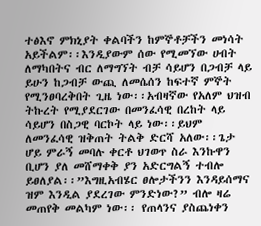ተፅእኖ ምክኒያት ቀልባችን ከምኞቶቻችን መነሳት አይችልም፡፡እንዲያውም ሰው የሚመኘው ሀብት ለማካበትና ብር ለማግኘት ብቻ ሳይሆን በጋብቻ ላይ ይሁን ከጋብቻ ውጪ ለመሴሰን ከፍተኛ ምኞት የሚንፀባረቅበት ጊዜ ነው፡፡አብዛኛው የአለም ህዝብ ትኩረት የሚያደርገው በመንፈሳዊ በረከት ላይ ሳይሆን በስጋዊ ባርኮት ላይ ነው፡፡ይህም ለመንፈሳዊ ዝቅጠት ትልቅ ድርሻ አለው፡፡ጌታ ሆይ ምራኝ መባሉ ቀርቶ ህገወጥ ስራ እንኩዋን ቢሆን ያለ መሸማቀቅ ያን አድርግልኝ ተብሎ ይፀለያል፡፡”እግዚአብሄር ፀሎታችንን እንዳይሰማና ዝም እንዲል ያደረገው ምንድነው?” ብሎ ዛሬ መጠየቅ መልካም ነው፡፡ የጠላንና ያስጨነቀን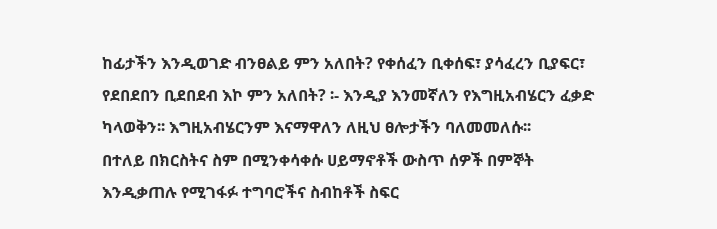ከፊታችን እንዲወገድ ብንፀልይ ምን አለበት? የቀሰፈን ቢቀሰፍ፣ ያሳፈረን ቢያፍር፣ የደበደበን ቢደበደብ እኮ ምን አለበት? ፡- እንዲያ እንመኛለን የእግዚአብሄርን ፈቃድ ካላወቅን፡፡ እግዚአብሄርንም እናማዋለን ለዚህ ፀሎታችን ባለመመለሱ፡፡
በተለይ በክርስትና ስም በሚንቀሳቀሱ ሀይማኖቶች ውስጥ ሰዎች በምኞት እንዲቃጠሉ የሚገፋፉ ተግባሮችና ስብከቶች ስፍር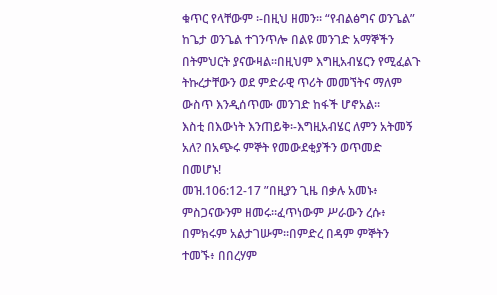ቁጥር የላቸውም ፡-በዚህ ዘመን፡፡ “የብልፅግና ወንጌል” ከጌታ ወንጌል ተገንጥሎ በልዩ መንገድ አማኞችን በትምህርት ያናውዛል፡፡በዚህም እግዚአብሄርን የሚፈልጉ ትኩረታቸውን ወደ ምድራዊ ጥሪት መመኘትና ማለም ውስጥ እንዲሰጥሙ መንገድ ከፋች ሆኖአል፡፡
እስቲ በእውነት እንጠይቅ፡-እግዚአብሄር ለምን አትመኝ አለ? በአጭሩ ምኞት የመውደቂያችን ወጥመድ በመሆኑ!
መዝ.106:12-17 ”በዚያን ጊዜ በቃሉ አመኑ፥ ምስጋናውንም ዘመሩ።ፈጥነውም ሥራውን ረሱ፥ በምክሩም አልታገሡም።በምድረ በዳም ምኞትን ተመኙ፥ በበረሃም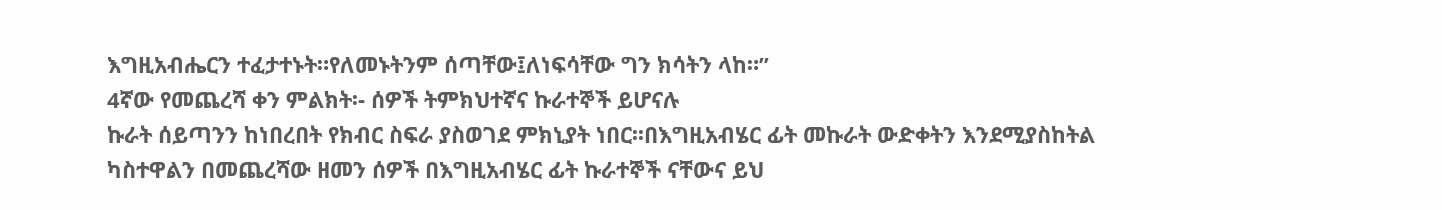እግዚአብሔርን ተፈታተኑት።የለመኑትንም ሰጣቸው፤ለነፍሳቸው ግን ክሳትን ላከ።”
4ኛው የመጨረሻ ቀን ምልክት፡- ሰዎች ትምክህተኛና ኩራተኞች ይሆናሉ
ኩራት ሰይጣንን ከነበረበት የክብር ስፍራ ያስወገደ ምክኒያት ነበር፡፡በእግዚአብሄር ፊት መኩራት ውድቀትን እንደሚያስከትል ካስተዋልን በመጨረሻው ዘመን ሰዎች በእግዚአብሄር ፊት ኩራተኞች ናቸውና ይህ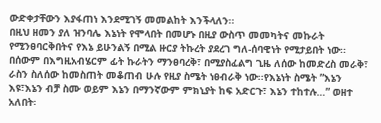ውድቀታቸውን እያፋጠነ እንደሚገኝ መመልከት እንችላለን፡፡
በዚህ ዘመን ያለ ዝንባሌ እኔነት የሞላበት በመሆኑ በዚያ ውስጥ መመካትና መኩራት የሚንፀባርቅበትና የእኔ ይሁንልኝ በሚል ዙርያ ትኩረት ያደረገ ግለ-ሰባዊነት የሚታይበት ነው፡፡በሰውም በእግዚአብሄርም ፊት ኩራትን ማንፀባረቅ፣ በሚያስፈልግ ጊዜ ለሰው ከመድረስ መራቅ፣ ራስን ስለሰው ከመስጠት መቆጠብ ሁሉ የዚያ ስሜት ነፀብራቅ ነው፡፡የእኔነት ስሜት ”እኔን እዩ፣እኔን ብቻ ስሙ ወይም እኔን በማንኛውም ምክኒያት ከፍ አድርጉ፣ እኔን ተከተሉ…” ወዘተ አለበት፡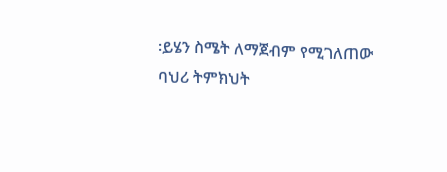፡ይሄን ስሜት ለማጀብም የሚገለጠው ባህሪ ትምክህት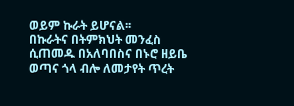ወይም ኩራት ይሆናል፡፡
በኩራትና በትምክህት መንፈስ ሲጠመዱ በአለባበስና በኑሮ ዘይቤ ወጣና ጎላ ብሎ ለመታየት ጥረት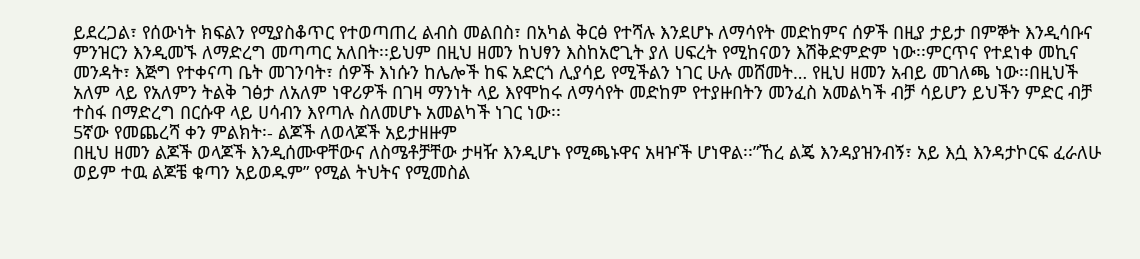ይደረጋል፣ የሰውነት ክፍልን የሚያስቆጥር የተወጣጠረ ልብስ መልበስ፣ በአካል ቅርፅ የተሻሉ እንደሆኑ ለማሳየት መድከምና ሰዎች በዚያ ታይታ በምኞት እንዲሳቡና ምንዝርን እንዲመኙ ለማድረግ መጣጣር አለበት፡፡ይህም በዚህ ዘመን ከህፃን እስከአሮጊት ያለ ሀፍረት የሚከናወን እሽቅድምድም ነው፡፡ምርጥና የተደነቀ መኪና መንዳት፣ እጅግ የተቀናጣ ቤት መገንባት፣ ሰዎች እነሱን ከሌሎች ከፍ አድርጎ ሊያሳይ የሚችልን ነገር ሁሉ መሸመት… የዚህ ዘመን አብይ መገለጫ ነው፡፡በዚህች አለም ላይ የአለምን ትልቅ ገፅታ ለአለም ነዋሪዎች በገዛ ማንነት ላይ እየሞከሩ ለማሳየት መድከም የተያዙበትን መንፈስ አመልካች ብቻ ሳይሆን ይህችን ምድር ብቻ ተስፋ በማድረግ በርሱዋ ላይ ሀሳብን እየጣሉ ስለመሆኑ አመልካች ነገር ነው፡፡
5ኛው የመጨረሻ ቀን ምልክት፡- ልጆች ለወላጆች አይታዘዙም
በዚህ ዘመን ልጆች ወላጆች እንዲሰሙዋቸውና ለስሜቶቻቸው ታዛዥ እንዲሆኑ የሚጫኑዋና አዛዦች ሆነዋል፡፡”ኸረ ልጄ እንዳያዝንብኝ፣ አይ እሷ እንዳታኮርፍ ፈራለሁ ወይም ተዉ ልጆቼ ቁጣን አይወዱም” የሚል ትህትና የሚመስል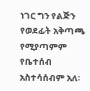ነገር ግን የልጅን የወደፊት አቅጣጫ የሚያጣምም የቤተሰብ አስተሳሰብም አለ፡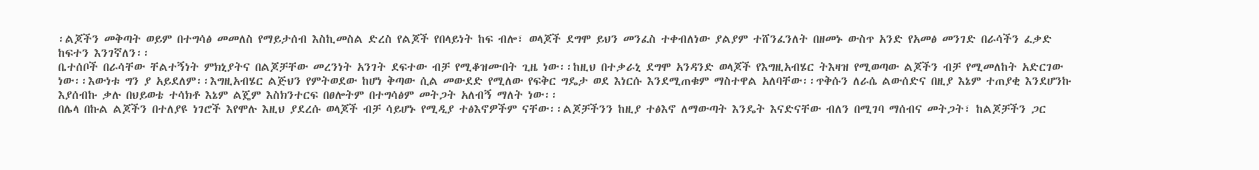፡ልጆችን መቅጣት ወይም በተግሳፅ መመለስ የማይታሰብ እስኪመስል ድረስ የልጆች የበላይነት ከፍ ብሎ፣ ወላጆች ደግሞ ይህን መንፈስ ተቀብለነው ያልያም ተሸንፈንለት በዘመኑ ውስጥ አንድ የአመፅ መንገድ በራሳችን ፈቃድ ከፍተን እንገኛለን፡፡
ቤተሰቦች በራሳቸው ቸልተኝነት ምክኒያትና በልጆቻቸው መረንነት አንገት ደፍተው ብቻ የሚቆዝሙበት ጊዜ ነው፡፡ከዚህ በተቃራኒ ደግሞ አንዳንድ ወላጆች የእግዚአብሄር ትእዛዝ የሚወጣው ልጆችን ብቻ የሚመለከት አድርገው ነው፡፡እውነቱ ግን ያ አይደለም፡፡እግዚአብሄር ልጅህን የምትወደው ከሆነ ቅጣው ሲል መውደድ የሚለው የፍቅር ግዴታ ወደ እነርሱ እንደሚጠቁም ማስተዋል አለባቸው፡፡ጥቅሱን ለራሴ ልውሰድና በዚያ እኔም ተጠያቂ እንደሆንኩ እያሰብኩ ቃሉ በህይወቴ ተሳክቶ እኔም ልጄም እስክንተርፍ በፀሎትም በተግሳፅም መትጋት አለብኝ ማለት ነው፡፡
በሌላ በኩል ልጆችን በተለያዩ ነገሮች እየሞሉ እዚህ ያደረሱ ወላጆች ብቻ ሳይሆኑ የሚዲያ ተፅእኖዎችም ናቸው፡፡ልጆቻችንን ከዚያ ተፅእኖ ለማውጣት እንዴት እናድናቸው ብለን በሚገባ ማሰብና መትጋት፣ ከልጆቻችን ጋር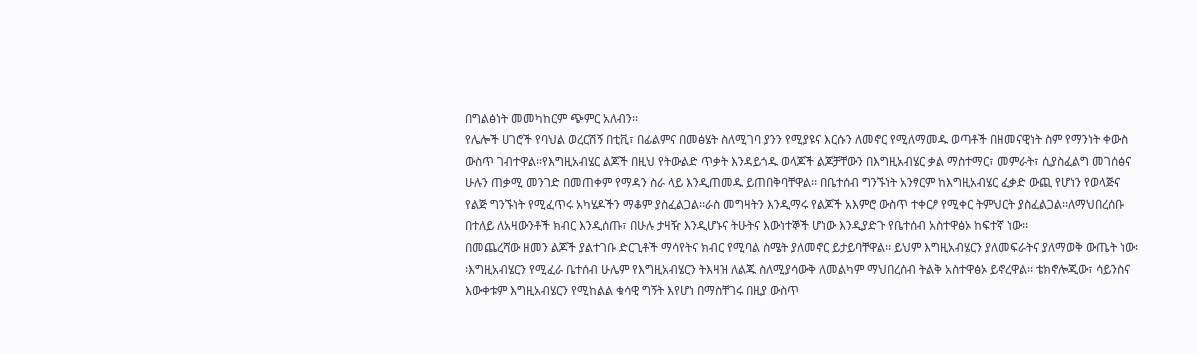በግልፅነት መመካከርም ጭምር አለብን፡፡
የሌሎች ሀገሮች የባህል ወረርሽኝ በቲቪ፣ በፊልምና በመፅሄት ስለሚገባ ያንን የሚያዩና እርሱን ለመኖር የሚለማመዱ ወጣቶች በዘመናዊነት ስም የማንነት ቀውስ ውስጥ ገብተዋል፡፡የእግዚአብሄር ልጆች በዚህ የትውልድ ጥቃት እንዳይጎዱ ወላጆች ልጆቻቸውን በእግዚአብሄር ቃል ማስተማር፣ መምራት፣ ሲያስፈልግ መገሰፅና ሁሉን ጠቃሚ መንገድ በመጠቀም የማዳን ስራ ላይ እንዲጠመዱ ይጠበቅባቸዋል፡፡ በቤተሰብ ግንኙነት አንፃርም ከእግዚአብሄር ፈቃድ ውጪ የሆነን የወላጅና የልጅ ግንኙነት የሚፈጥሩ አካሄዶችን ማቆም ያስፈልጋል፡፡ራስ መግዛትን እንዲማሩ የልጆች አእምሮ ውስጥ ተቀርፆ የሚቀር ትምህርት ያስፈልጋል፡፡ለማህበረሰቡ በተለይ ለአዛውንቶች ክብር እንዲሰጡ፣ በሁሉ ታዛዥ እንዲሆኑና ትሁትና እውነተኞች ሆነው እንዲያድጉ የቤተሰብ አስተዋፅኦ ከፍተኛ ነው፡፡
በመጨረሻው ዘመን ልጆች ያልተገቡ ድርጊቶች ማሳየትና ክብር የሚባል ስሜት ያለመኖር ይታይባቸዋል፡፡ ይህም እግዚአብሄርን ያለመፍራትና ያለማወቅ ውጤት ነው፡፡እግዚአብሄርን የሚፈራ ቤተሰብ ሁሌም የእግዚአብሄርን ትእዛዝ ለልጁ ስለሚያሳውቅ ለመልካም ማህበረሰብ ትልቅ አስተዋፅኦ ይኖረዋል፡፡ ቴክኖሎጂው፣ ሳይንስና እውቀቱም እግዚአብሄርን የሚከልል ቁሳዊ ግኝት እየሆነ በማስቸገሩ በዚያ ውስጥ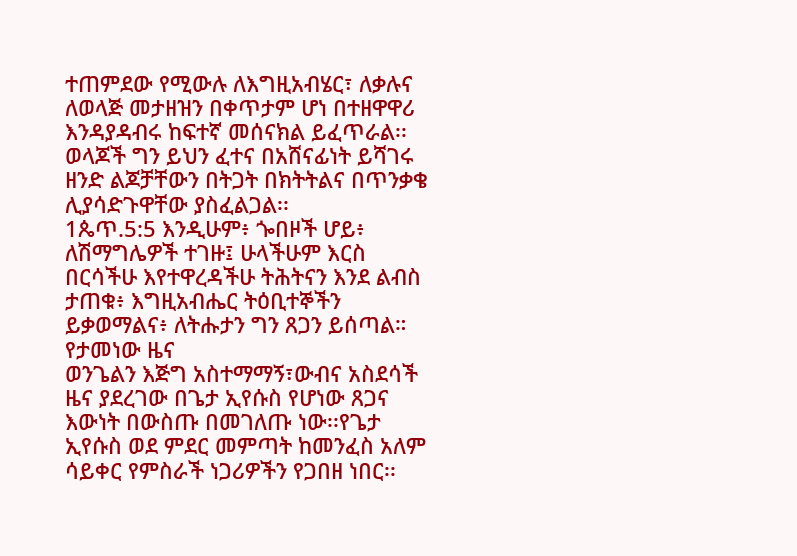ተጠምደው የሚውሉ ለእግዚአብሄር፣ ለቃሉና ለወላጅ መታዘዝን በቀጥታም ሆነ በተዘዋዋሪ እንዳያዳብሩ ከፍተኛ መሰናክል ይፈጥራል፡፡ ወላጆች ግን ይህን ፈተና በአሸናፊነት ይሻገሩ ዘንድ ልጆቻቸውን በትጋት በክትትልና በጥንቃቄ ሊያሳድጉዋቸው ያስፈልጋል፡፡
1ጴጥ.5:5 እንዲሁም፥ ጐበዞች ሆይ፥ ለሽማግሌዎች ተገዙ፤ ሁላችሁም እርስ በርሳችሁ እየተዋረዳችሁ ትሕትናን እንደ ልብስ ታጠቁ፥ እግዚአብሔር ትዕቢተኞችን ይቃወማልና፥ ለትሑታን ግን ጸጋን ይሰጣል።
የታመነው ዜና
ወንጌልን እጅግ አስተማማኝ፣ውብና አስደሳች ዜና ያደረገው በጌታ ኢየሱስ የሆነው ጸጋና እውነት በውስጡ በመገለጡ ነው፡፡የጌታ ኢየሱስ ወደ ምደር መምጣት ከመንፈስ አለም ሳይቀር የምስራች ነጋሪዎችን የጋበዘ ነበር፡፡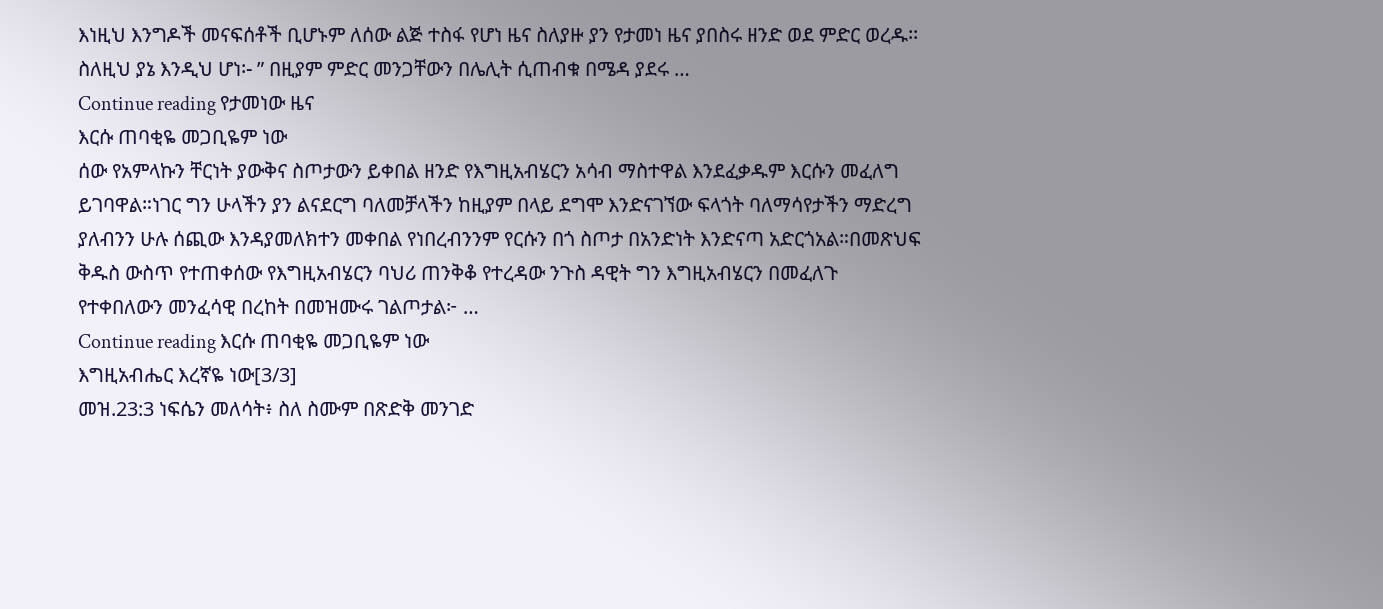እነዚህ እንግዶች መናፍሰቶች ቢሆኑም ለሰው ልጅ ተስፋ የሆነ ዜና ስለያዙ ያን የታመነ ዜና ያበስሩ ዘንድ ወደ ምድር ወረዱ፡፡ ስለዚህ ያኔ እንዲህ ሆነ፡- ” በዚያም ምድር መንጋቸውን በሌሊት ሲጠብቁ በሜዳ ያደሩ …
Continue reading የታመነው ዜና
እርሱ ጠባቂዬ መጋቢዬም ነው
ሰው የአምላኩን ቸርነት ያውቅና ስጦታውን ይቀበል ዘንድ የእግዚአብሄርን አሳብ ማስተዋል እንደፈቃዱም እርሱን መፈለግ ይገባዋል።ነገር ግን ሁላችን ያን ልናደርግ ባለመቻላችን ከዚያም በላይ ደግሞ እንድናገኘው ፍላጎት ባለማሳየታችን ማድረግ ያለብንን ሁሉ ሰጪው እንዳያመለክተን መቀበል የነበረብንንም የርሱን በጎ ስጦታ በአንድነት እንድናጣ አድርጎአል።በመጽህፍ ቅዱስ ውስጥ የተጠቀሰው የእግዚአብሄርን ባህሪ ጠንቅቆ የተረዳው ንጉስ ዳዊት ግን እግዚአብሄርን በመፈለጉ የተቀበለውን መንፈሳዊ በረከት በመዝሙሩ ገልጦታል፦ …
Continue reading እርሱ ጠባቂዬ መጋቢዬም ነው
እግዚአብሔር እረኛዬ ነው[3/3]
መዝ.23:3 ነፍሴን መለሳት፥ ስለ ስሙም በጽድቅ መንገድ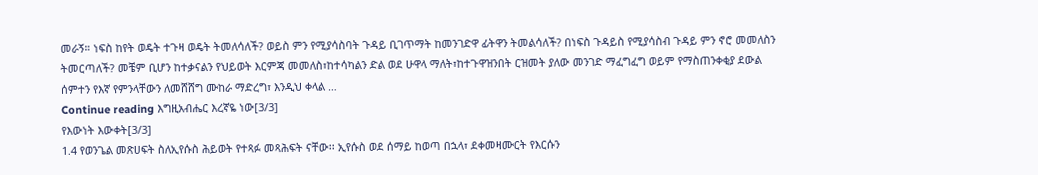መራኝ። ነፍስ ከየት ወዴት ተጉዛ ወዴት ትመለሳለች? ወይስ ምን የሚያሳስባት ጉዳይ ቢገጥማት ከመንገድዋ ፊትዋን ትመልሳለች? በነፍስ ጉዳይስ የሚያሳስብ ጉዳይ ምን ኖሮ መመለስን ትመርጣለች? መቼም ቢሆን ከተቃናልን የህይወት እርምጃ መመለስ፣ከተሳካልን ድል ወደ ሁዋላ ማለት፣ከተጉዋዝንበት ርዝመት ያለው መንገድ ማፈግፈግ ወይም የማስጠንቀቂያ ደውል ሰምተን የእኛ የምንላቸውን ለመሸሸግ ሙከራ ማድረግ፣ እንዲህ ቀላል …
Continue reading እግዚአብሔር እረኛዬ ነው[3/3]
የእውነት እውቀት[3/3]
1.4 የወንጌል መጽሀፍት ስለኢየሱስ ሕይወት የተጻፉ መጻሕፍት ናቸው፡፡ ኢየሱስ ወደ ሰማይ ከወጣ በኋላ፣ ደቀመዛሙርት የእርሱን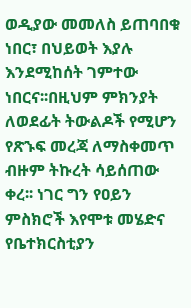ወዲያው መመለስ ይጠባበቁ ነበር፣ በህይወት እያሉ እንደሚከሰት ገምተው ነበርና፡፡በዚህም ምክንያት ለወደፊት ትውልዶች የሚሆን የጽኁፍ መረጃ ለማስቀመጥ ብዙም ትኩረት ሳይሰጠው ቀረ፡፡ ነገር ግን የዐይን ምስክሮች እየሞቱ መሄድና የቤተክርስቲያን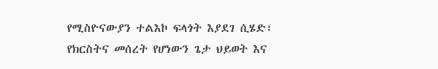የሚስዮናውያን ተልእኮ ፍላጎት እያደገ ሲሄድ፣ የክርስትና መሰረት የሆነውን ጌታ ህይወት እና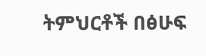ትምህርቶች በፅሁፍ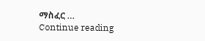ማስፈር …
Continue reading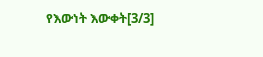የእውነት እውቀት[3/3]